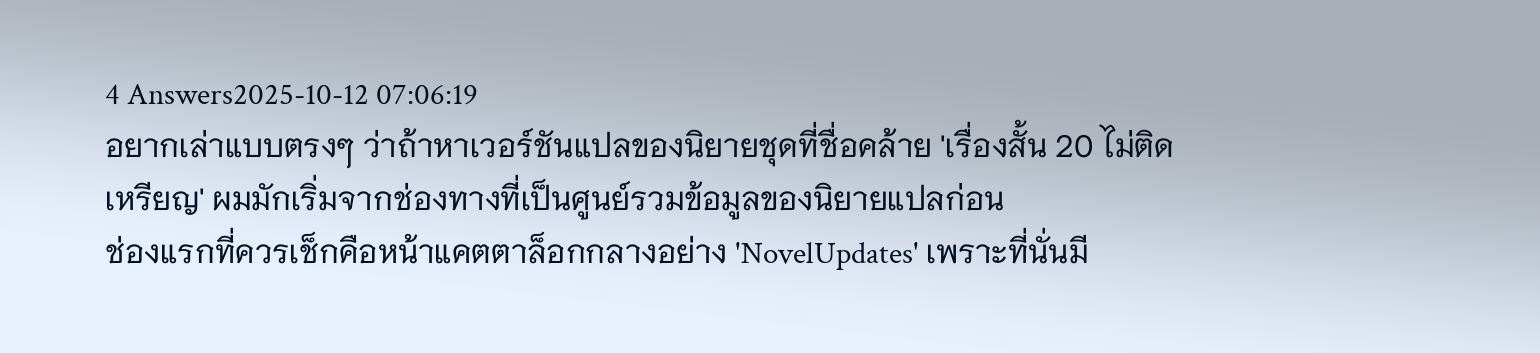4 Answers2025-10-12 07:06:19
อยากเล่าแบบตรงๆ ว่าถ้าหาเวอร์ชันแปลของนิยายชุดที่ชื่อคล้าย 'เรื่องสั้น 20 ไม่ติดเหรียญ' ผมมักเริ่มจากช่องทางที่เป็นศูนย์รวมข้อมูลของนิยายแปลก่อน
ช่องแรกที่ควรเช็กคือหน้าแคตตาล็อกกลางอย่าง 'NovelUpdates' เพราะที่นั่นมี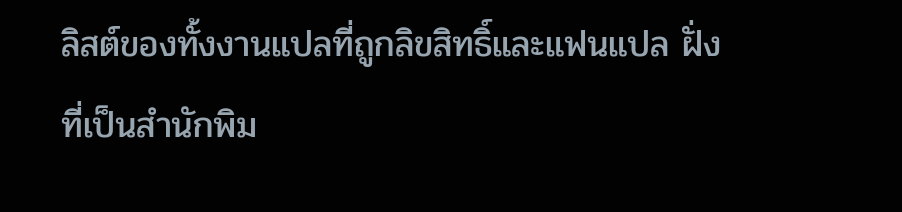ลิสต์ของทั้งงานแปลที่ถูกลิขสิทธิ์และแฟนแปล ฝั่งที่เป็นสำนักพิม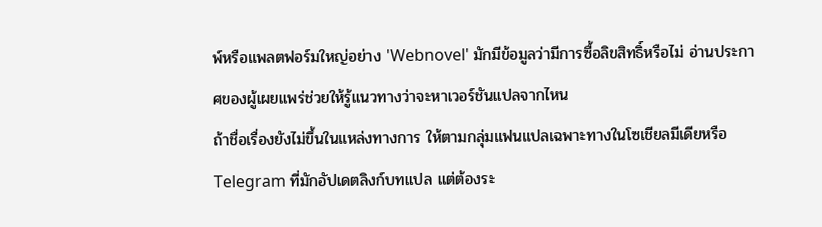พ์หรือแพลตฟอร์มใหญ่อย่าง 'Webnovel' มักมีข้อมูลว่ามีการซื้อลิขสิทธิ์หรือไม่ อ่านประกาศของผู้เผยแพร่ช่วยให้รู้แนวทางว่าจะหาเวอร์ชันแปลจากไหน
ถ้าชื่อเรื่องยังไม่ขึ้นในแหล่งทางการ ให้ตามกลุ่มแฟนแปลเฉพาะทางในโซเชียลมีเดียหรือ Telegram ที่มักอัปเดตลิงก์บทแปล แต่ต้องระ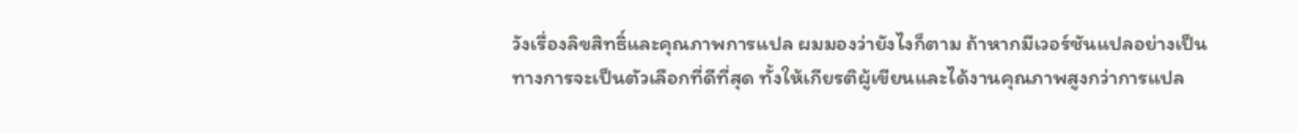วังเรื่องลิขสิทธิ์และคุณภาพการแปล ผมมองว่ายังไงก็ตาม ถ้าหากมีเวอร์ชันแปลอย่างเป็นทางการจะเป็นตัวเลือกที่ดีที่สุด ทั้งให้เกียรติผู้เขียนและได้งานคุณภาพสูงกว่าการแปล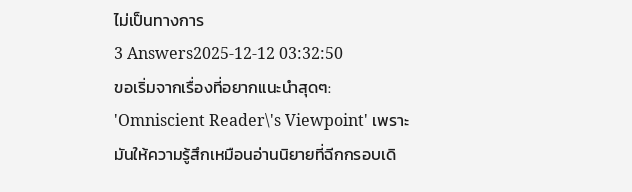ไม่เป็นทางการ
3 Answers2025-12-12 03:32:50
ขอเริ่มจากเรื่องที่อยากแนะนำสุดๆ: 'Omniscient Reader\'s Viewpoint' เพราะมันให้ความรู้สึกเหมือนอ่านนิยายที่ฉีกกรอบเดิ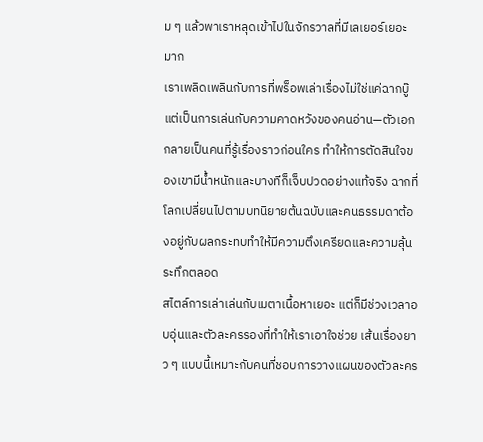ม ๆ แล้วพาเราหลุดเข้าไปในจักรวาลที่มีเลเยอร์เยอะมาก
เราเพลิดเพลินกับการที่พร็อพเล่าเรื่องไม่ใช่แค่ฉากบู๊ แต่เป็นการเล่นกับความคาดหวังของคนอ่าน—ตัวเอกกลายเป็นคนที่รู้เรื่องราวก่อนใคร ทำให้การตัดสินใจของเขามีน้ำหนักและบางทีก็เจ็บปวดอย่างแท้จริง ฉากที่โลกเปลี่ยนไปตามบทนิยายต้นฉบับและคนธรรมดาต้องอยู่กับผลกระทบทำให้มีความตึงเครียดและความลุ้นระทึกตลอด
สไตล์การเล่าเล่นกับเมตาเนื้อหาเยอะ แต่ก็มีช่วงเวลาอบอุ่นและตัวละครรองที่ทำให้เราเอาใจช่วย เส้นเรื่องยาว ๆ แบบนี้เหมาะกับคนที่ชอบการวางแผนของตัวละคร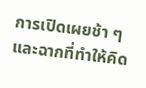การเปิดเผยช้า ๆ และฉากที่ทำให้คิด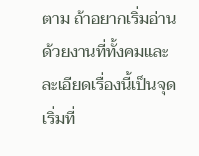ตาม ถ้าอยากเริ่มอ่านด้วยงานที่ทั้งคมและละเอียดเรื่องนี้เป็นจุดเริ่มที่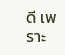ดี เพราะ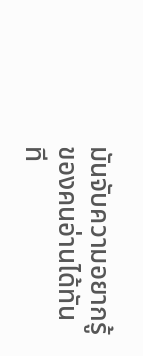มันจับความอยากรู้ของคนอ่านได้ทันที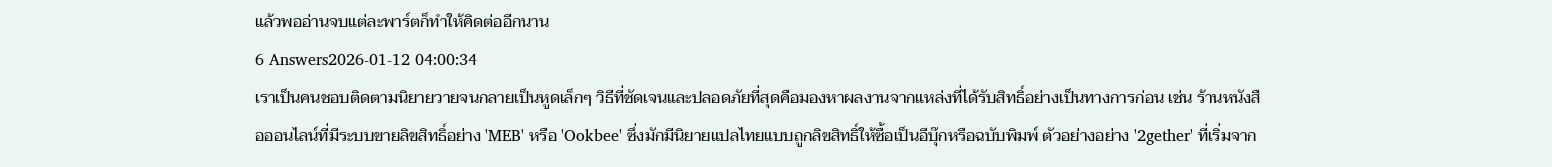แล้วพออ่านจบแต่ละพาร์ตก็ทำให้คิดต่ออีกนาน
6 Answers2026-01-12 04:00:34
เราเป็นคนชอบติดตามนิยายวายจนกลายเป็นหูดเล็กๆ วิธีที่ชัดเจนและปลอดภัยที่สุดคือมองหาผลงานจากแหล่งที่ได้รับสิทธิ์อย่างเป็นทางการก่อน เช่น ร้านหนังสือออนไลน์ที่มีระบบขายลิขสิทธิ์อย่าง 'MEB' หรือ 'Ookbee' ซึ่งมักมีนิยายแปลไทยแบบถูกลิขสิทธิ์ให้ซื้อเป็นอีบุ๊กหรือฉบับพิมพ์ ตัวอย่างอย่าง '2gether' ที่เริ่มจาก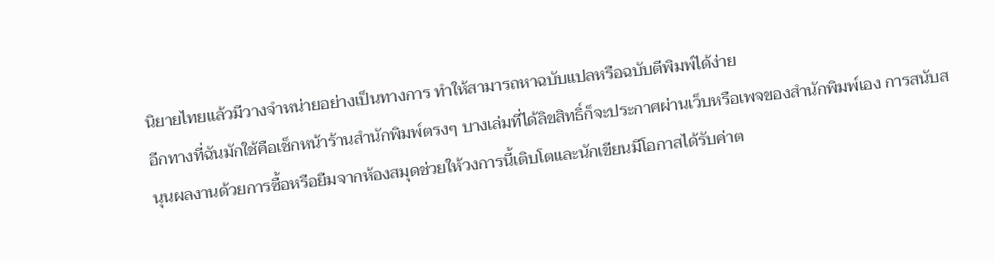นิยายไทยแล้วมีวางจำหน่ายอย่างเป็นทางการ ทำให้สามารถหาฉบับแปลหรือฉบับตีพิมพ์ได้ง่าย
อีกทางที่ฉันมักใช้คือเช็กหน้าร้านสำนักพิมพ์ตรงๆ บางเล่มที่ได้ลิขสิทธิ์ก็จะประกาศผ่านเว็บหรือเพจของสำนักพิมพ์เอง การสนับสนุนผลงานด้วยการซื้อหรือยืมจากห้องสมุดช่วยให้วงการนี้เติบโตและนักเขียนมีโอกาสได้รับค่าต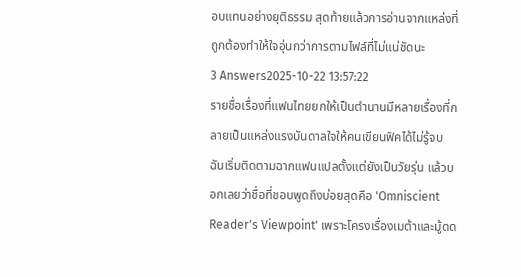อบแทนอย่างยุติธรรม สุดท้ายแล้วการอ่านจากแหล่งที่ถูกต้องทำให้ใจอุ่นกว่าการตามไฟล์ที่ไม่แน่ชัดนะ
3 Answers2025-10-22 13:57:22
รายชื่อเรื่องที่แฟนไทยยกให้เป็นตำนานมีหลายเรื่องที่กลายเป็นแหล่งแรงบันดาลใจให้คนเขียนฟิคได้ไม่รู้จบ
ฉันเริ่มติดตามฉากแฟนแปลตั้งแต่ยังเป็นวัยรุ่น แล้วบอกเลยว่าชื่อที่ชอบพูดถึงบ่อยสุดคือ 'Omniscient Reader's Viewpoint' เพราะโครงเรื่องเมต้าและมู้ดด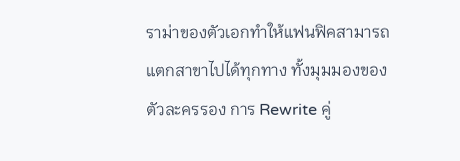ราม่าของตัวเอกทำให้แฟนฟิคสามารถแตกสาขาไปได้ทุกทาง ทั้งมุมมองของตัวละครรอง การ Rewrite คู่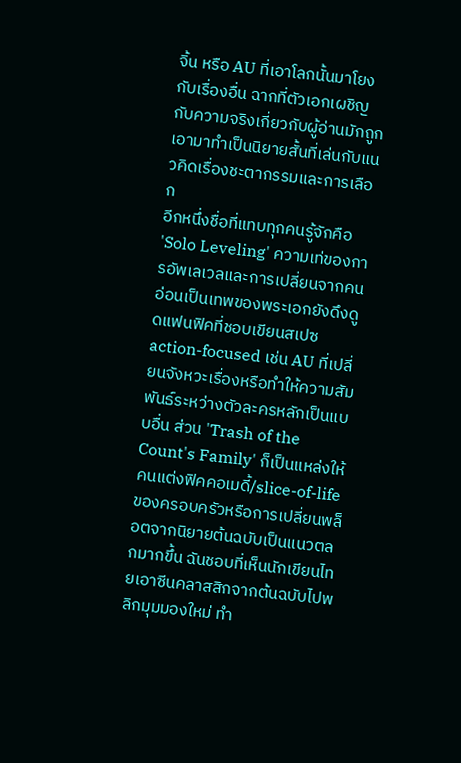จิ้น หรือ AU ที่เอาโลกนั้นมาโยงกับเรื่องอื่น ฉากที่ตัวเอกเผชิญกับความจริงเกี่ยวกับผู้อ่านมักถูกเอามาทำเป็นนิยายสั้นที่เล่นกับแนวคิดเรื่องชะตากรรมและการเลือก
อีกหนึ่งชื่อที่แทบทุกคนรู้จักคือ 'Solo Leveling' ความเท่ของการอัพเลเวลและการเปลี่ยนจากคนอ่อนเป็นเทพของพระเอกยังดึงดูดแฟนฟิคที่ชอบเขียนสเปซ action-focused เช่น AU ที่เปลี่ยนจังหวะเรื่องหรือทำให้ความสัมพันธ์ระหว่างตัวละครหลักเป็นแบบอื่น ส่วน 'Trash of the Count's Family' ก็เป็นแหล่งให้คนแต่งฟิคคอเมดี้/slice-of-life ของครอบครัวหรือการเปลี่ยนพล็อตจากนิยายต้นฉบับเป็นแนวตลกมากขึ้น ฉันชอบที่เห็นนักเขียนไทยเอาซีนคลาสสิกจากต้นฉบับไปพลิกมุมมองใหม่ ทำ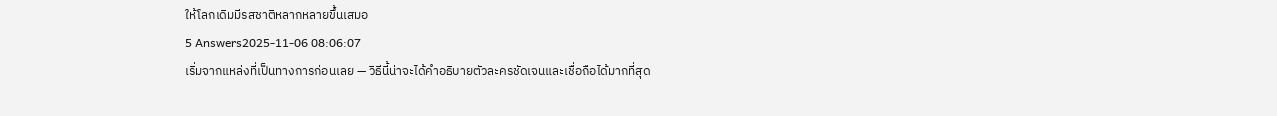ให้โลกเดิมมีรสชาติหลากหลายขึ้นเสมอ
5 Answers2025-11-06 08:06:07
เริ่มจากแหล่งที่เป็นทางการก่อนเลย — วิธีนี้น่าจะได้คำอธิบายตัวละครชัดเจนและเชื่อถือได้มากที่สุด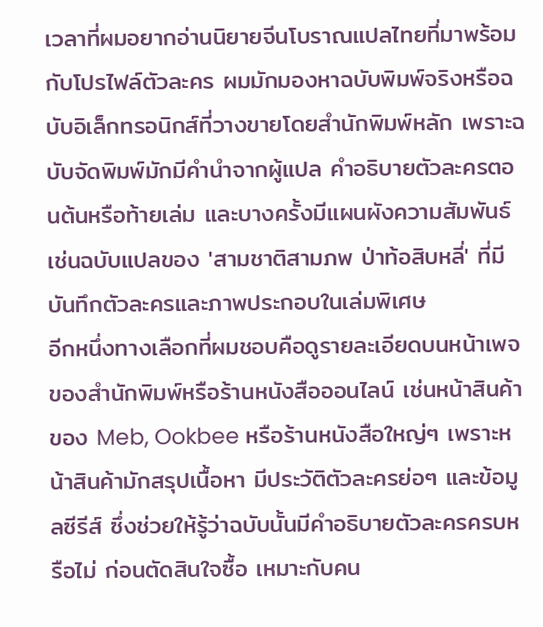เวลาที่ผมอยากอ่านนิยายจีนโบราณแปลไทยที่มาพร้อมกับโปรไฟล์ตัวละคร ผมมักมองหาฉบับพิมพ์จริงหรือฉบับอิเล็กทรอนิกส์ที่วางขายโดยสำนักพิมพ์หลัก เพราะฉบับจัดพิมพ์มักมีคำนำจากผู้แปล คำอธิบายตัวละครตอนต้นหรือท้ายเล่ม และบางครั้งมีแผนผังความสัมพันธ์ เช่นฉบับแปลของ 'สามชาติสามภพ ป่าท้อสิบหลี่' ที่มีบันทึกตัวละครและภาพประกอบในเล่มพิเศษ
อีกหนึ่งทางเลือกที่ผมชอบคือดูรายละเอียดบนหน้าเพจของสำนักพิมพ์หรือร้านหนังสือออนไลน์ เช่นหน้าสินค้าของ Meb, Ookbee หรือร้านหนังสือใหญ่ๆ เพราะหน้าสินค้ามักสรุปเนื้อหา มีประวัติตัวละครย่อๆ และข้อมูลซีรีส์ ซึ่งช่วยให้รู้ว่าฉบับนั้นมีคำอธิบายตัวละครครบหรือไม่ ก่อนตัดสินใจซื้อ เหมาะกับคน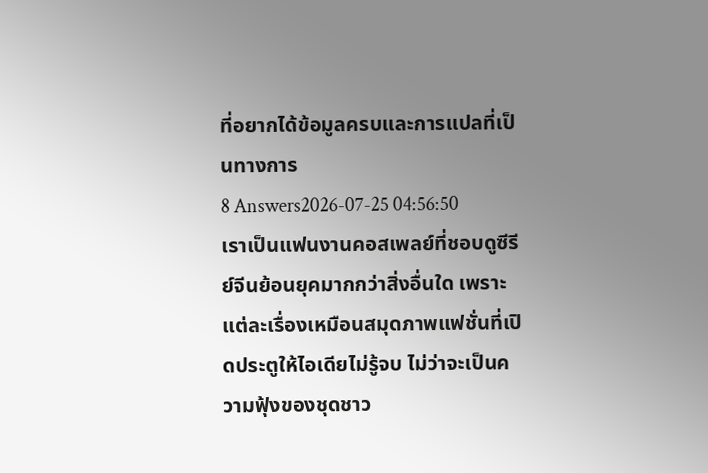ที่อยากได้ข้อมูลครบและการแปลที่เป็นทางการ
8 Answers2026-07-25 04:56:50
เราเป็นแฟนงานคอสเพลย์ที่ชอบดูซีรีย์จีนย้อนยุคมากกว่าสิ่งอื่นใด เพราะแต่ละเรื่องเหมือนสมุดภาพแฟชั่นที่เปิดประตูให้ไอเดียไม่รู้จบ ไม่ว่าจะเป็นความฟุ้งของชุดชาว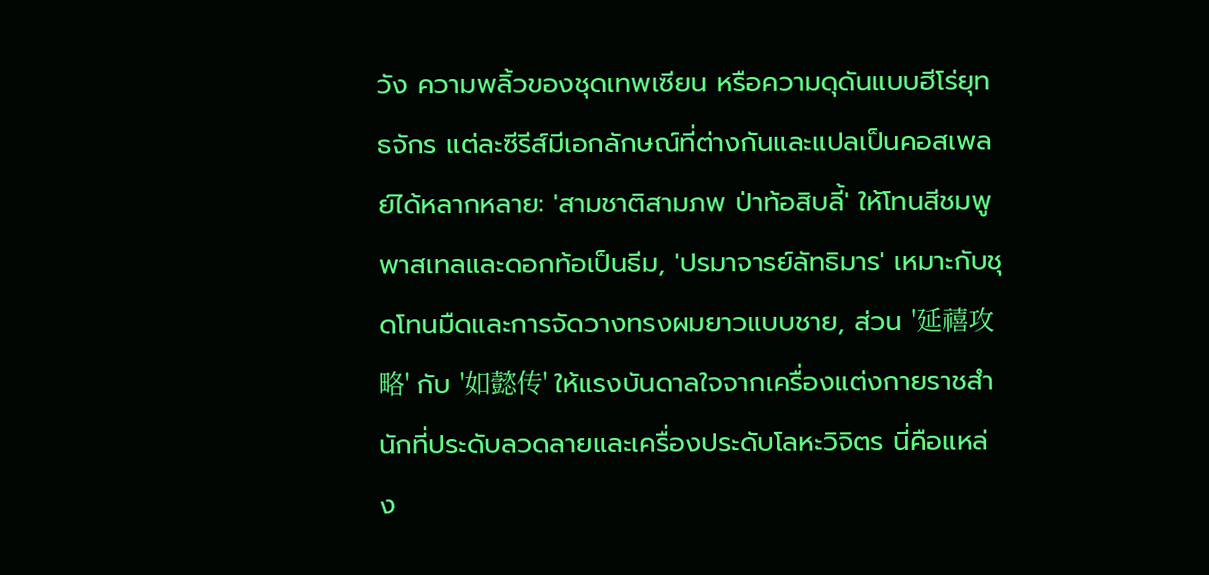วัง ความพลิ้วของชุดเทพเซียน หรือความดุดันแบบฮีโร่ยุทธจักร แต่ละซีรีส์มีเอกลักษณ์ที่ต่างกันและแปลเป็นคอสเพลย์ได้หลากหลาย: 'สามชาติสามภพ ป่าท้อสิบลี้' ให้โทนสีชมพูพาสเทลและดอกท้อเป็นธีม, 'ปรมาจารย์ลัทธิมาร' เหมาะกับชุดโทนมืดและการจัดวางทรงผมยาวแบบชาย, ส่วน '延禧攻略' กับ '如懿传' ให้แรงบันดาลใจจากเครื่องแต่งกายราชสำนักที่ประดับลวดลายและเครื่องประดับโลหะวิจิตร นี่คือแหล่ง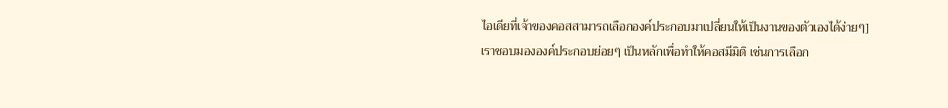ไอเดียที่เจ้าของคอสสามารถเลือกองค์ประกอบมาเปลี่ยนให้เป็นงานของตัวเองได้ง่ายๆ]
เราชอบมององค์ประกอบย่อยๆ เป็นหลักเพื่อทำให้คอสมีมิติ เช่นการเลือก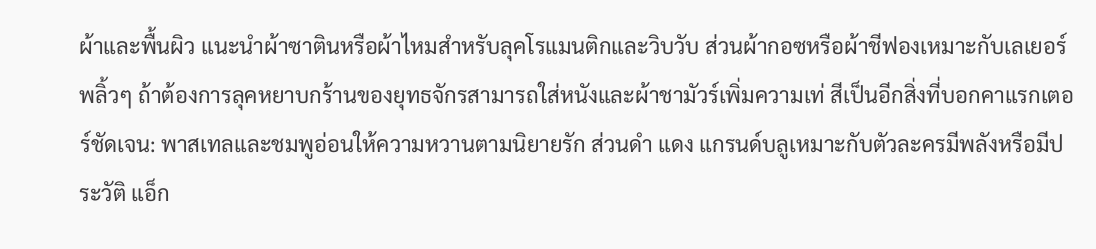ผ้าและพื้นผิว แนะนำผ้าซาตินหรือผ้าไหมสำหรับลุคโรแมนติกและวิบวับ ส่วนผ้ากอซหรือผ้าชีฟองเหมาะกับเลเยอร์พลิ้วๆ ถ้าต้องการลุคหยาบกร้านของยุทธจักรสามารถใส่หนังและผ้าชามัวร์เพิ่มความเท่ สีเป็นอีกสิ่งที่บอกคาแรกเตอร์ชัดเจน: พาสเทลและชมพูอ่อนให้ความหวานตามนิยายรัก ส่วนดำ แดง แกรนด์บลูเหมาะกับตัวละครมีพลังหรือมีประวัติ แอ็ก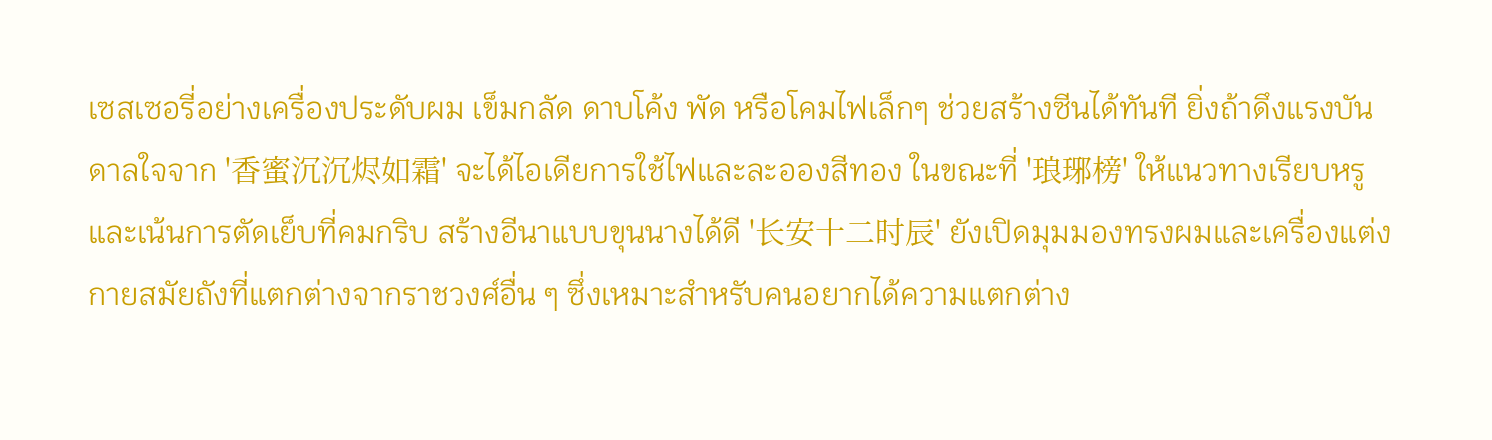เซสเซอรี่อย่างเครื่องประดับผม เข็มกลัด ดาบโค้ง พัด หรือโคมไฟเล็กๆ ช่วยสร้างซีนได้ทันที ยิ่งถ้าดึงแรงบันดาลใจจาก '香蜜沉沉烬如霜' จะได้ไอเดียการใช้ไฟและละอองสีทอง ในขณะที่ '琅琊榜' ให้แนวทางเรียบหรูและเน้นการตัดเย็บที่คมกริบ สร้างอีนาแบบขุนนางได้ดี '长安十二时辰' ยังเปิดมุมมองทรงผมและเครื่องแต่งกายสมัยถังที่แตกต่างจากราชวงศ์อื่น ๆ ซึ่งเหมาะสำหรับคนอยากได้ความแตกต่าง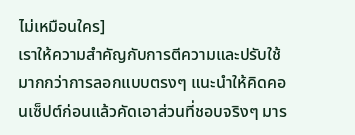ไม่เหมือนใคร]
เราให้ความสำคัญกับการตีความและปรับใช้มากกว่าการลอกแบบตรงๆ แนะนำให้คิดคอนเซ็ปต์ก่อนแล้วคัดเอาส่วนที่ชอบจริงๆ มาร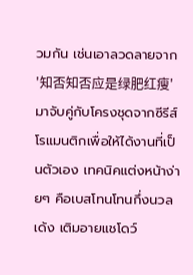วมกัน เช่นเอาลวดลายจาก '知否知否应是绿肥红瘦' มาจับคู่กับโครงชุดจากซีรีส์โรแมนติกเพื่อให้ได้งานที่เป็นตัวเอง เทคนิคแต่งหน้าง่ายๆ คือเบสโทนโทนกึ่งนวลเด้ง เติมอายแชโดว์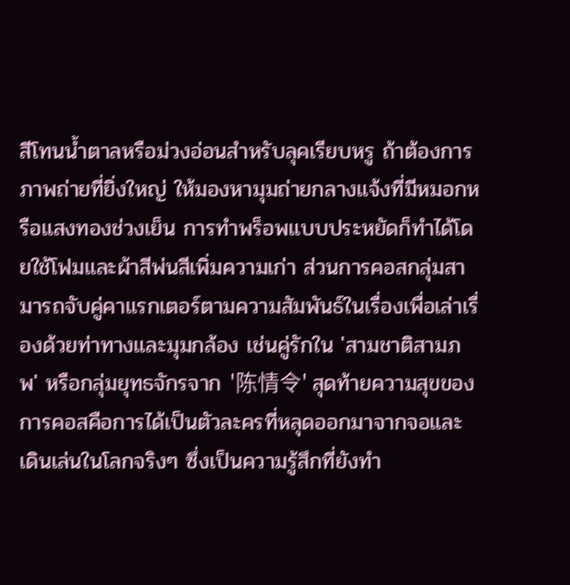สีโทนน้ำตาลหรือม่วงอ่อนสำหรับลุคเรียบหรู ถ้าต้องการภาพถ่ายที่ยิ่งใหญ่ ให้มองหามุมถ่ายกลางแจ้งที่มีหมอกหรือแสงทองช่วงเย็น การทำพร็อพแบบประหยัดก็ทำได้โดยใช้โฟมและผ้าสีพ่นสีเพิ่มความเก่า ส่วนการคอสกลุ่มสามารถจับคู่คาแรกเตอร์ตามความสัมพันธ์ในเรื่องเพื่อเล่าเรื่องด้วยท่าทางและมุมกล้อง เช่นคู่รักใน 'สามชาติสามภพ' หรือกลุ่มยุทธจักรจาก '陈情令' สุดท้ายความสุขของการคอสคือการได้เป็นตัวละครที่หลุดออกมาจากจอและเดินเล่นในโลกจริงๆ ซึ่งเป็นความรู้สึกที่ยังทำ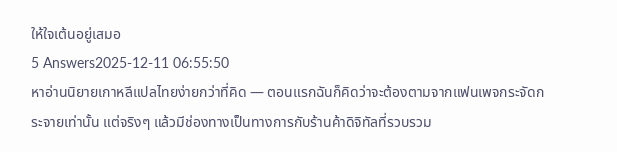ให้ใจเต้นอยู่เสมอ
5 Answers2025-12-11 06:55:50
หาอ่านนิยายเกาหลีแปลไทยง่ายกว่าที่คิด — ตอนแรกฉันก็คิดว่าจะต้องตามจากแฟนเพจกระจัดกระจายเท่านั้น แต่จริงๆ แล้วมีช่องทางเป็นทางการกับร้านค้าดิจิทัลที่รวบรวม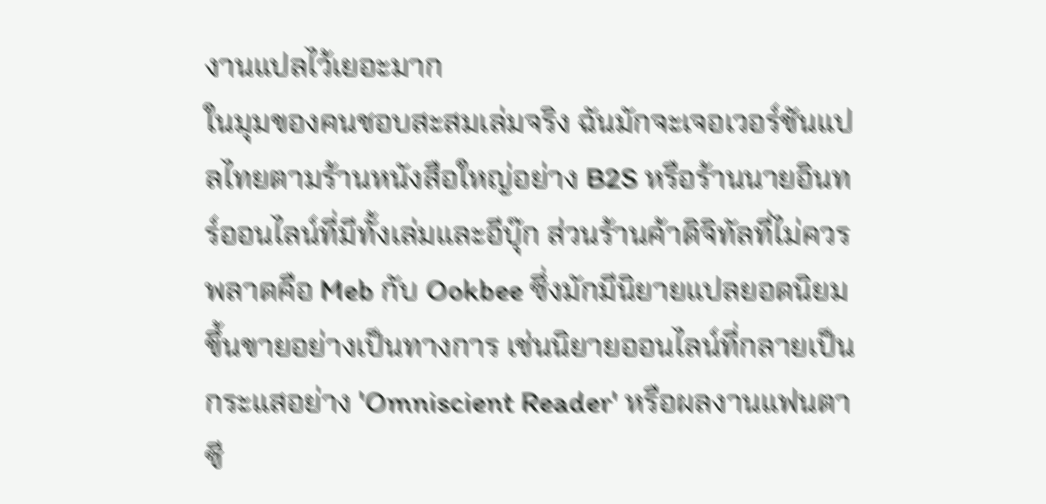งานแปลไว้เยอะมาก
ในมุมของคนชอบสะสมเล่มจริง ฉันมักจะเจอเวอร์ชันแปลไทยตามร้านหนังสือใหญ่อย่าง B2S หรือร้านนายอินทร์ออนไลน์ที่มีทั้งเล่มและอีบุ๊ก ส่วนร้านค้าดิจิทัลที่ไม่ควรพลาดคือ Meb กับ Ookbee ซึ่งมักมีนิยายแปลยอดนิยมขึ้นขายอย่างเป็นทางการ เช่นนิยายออนไลน์ที่กลายเป็นกระแสอย่าง 'Omniscient Reader' หรือผลงานแฟนตาซี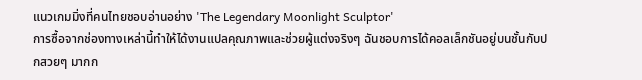แนวเกมมิ่งที่คนไทยชอบอ่านอย่าง 'The Legendary Moonlight Sculptor'
การซื้อจากช่องทางเหล่านี้ทำให้ได้งานแปลคุณภาพและช่วยผู้แต่งจริงๆ ฉันชอบการได้คอลเล็กชันอยู่บนชั้นกับปกสวยๆ มากก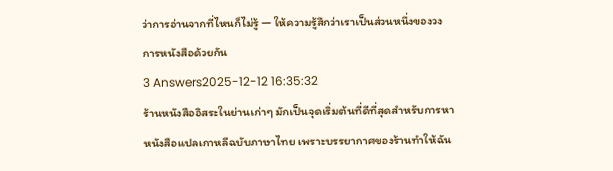ว่าการอ่านจากที่ไหนก็ไม่รู้ — ให้ความรู้สึกว่าเราเป็นส่วนหนึ่งของวงการหนังสือด้วยกัน
3 Answers2025-12-12 16:35:32
ร้านหนังสืออิสระในย่านเก่าๆ มักเป็นจุดเริ่มต้นที่ดีที่สุดสำหรับการหาหนังสือแปลเกาหลีฉบับภาษาไทย เพราะบรรยากาศของร้านทำให้ฉัน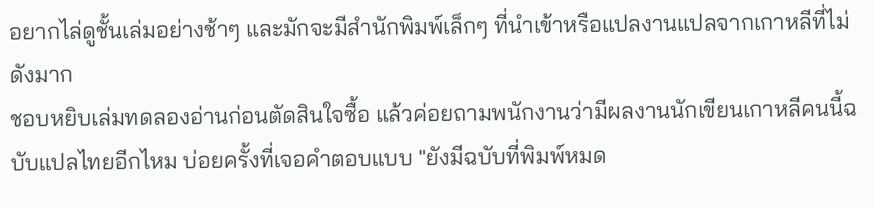อยากไล่ดูชั้นเล่มอย่างช้าๆ และมักจะมีสำนักพิมพ์เล็กๆ ที่นำเข้าหรือแปลงานแปลจากเกาหลีที่ไม่ดังมาก
ชอบหยิบเล่มทดลองอ่านก่อนตัดสินใจซื้อ แล้วค่อยถามพนักงานว่ามีผลงานนักเขียนเกาหลีคนนี้ฉบับแปลไทยอีกไหม บ่อยครั้งที่เจอคำตอบแบบ "ยังมีฉบับที่พิมพ์หมด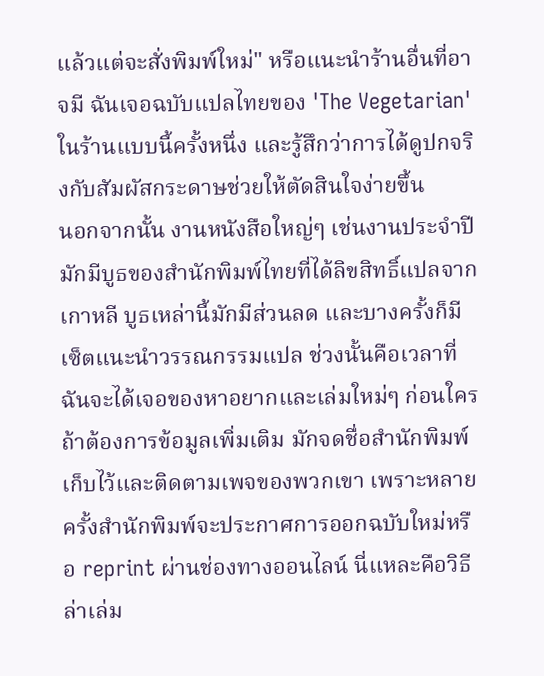แล้วแต่จะสั่งพิมพ์ใหม่" หรือแนะนำร้านอื่นที่อาจมี ฉันเจอฉบับแปลไทยของ 'The Vegetarian' ในร้านแบบนี้ครั้งหนึ่ง และรู้สึกว่าการได้ดูปกจริงกับสัมผัสกระดาษช่วยให้ตัดสินใจง่ายขึ้น
นอกจากนั้น งานหนังสือใหญ่ๆ เช่นงานประจำปีมักมีบูธของสำนักพิมพ์ไทยที่ได้ลิขสิทธิ์แปลจากเกาหลี บูธเหล่านี้มักมีส่วนลด และบางครั้งก็มีเซ็ตแนะนำวรรณกรรมแปล ช่วงนั้นคือเวลาที่ฉันจะได้เจอของหาอยากและเล่มใหม่ๆ ก่อนใคร ถ้าต้องการข้อมูลเพิ่มเติม มักจดชื่อสำนักพิมพ์เก็บไว้และติดตามเพจของพวกเขา เพราะหลายครั้งสำนักพิมพ์จะประกาศการออกฉบับใหม่หรือ reprint ผ่านช่องทางออนไลน์ นี่แหละคือวิธีล่าเล่ม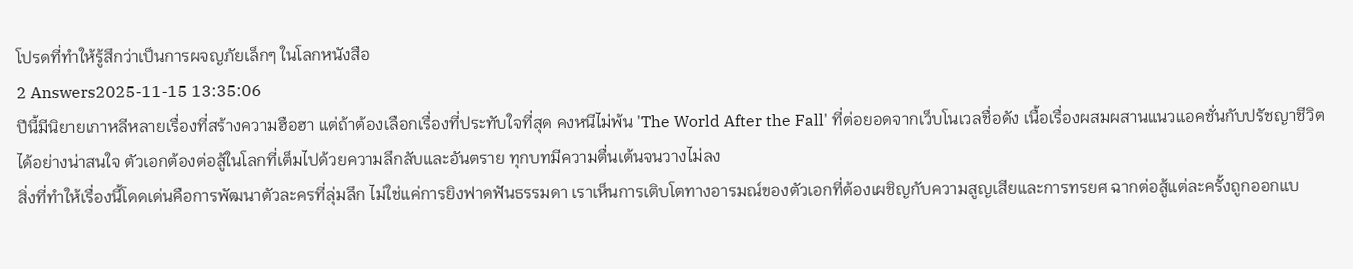โปรดที่ทำให้รู้สึกว่าเป็นการผจญภัยเล็กๆ ในโลกหนังสือ
2 Answers2025-11-15 13:35:06
ปีนี้มีนิยายเกาหลีหลายเรื่องที่สร้างความฮือฮา แต่ถ้าต้องเลือกเรื่องที่ประทับใจที่สุด คงหนีไม่พ้น 'The World After the Fall' ที่ต่อยอดจากเว็บโนเวลชื่อดัง เนื้อเรื่องผสมผสานแนวแอคชั่นกับปรัชญาชีวิตได้อย่างน่าสนใจ ตัวเอกต้องต่อสู้ในโลกที่เต็มไปด้วยความลึกลับและอันตราย ทุกบทมีความตื่นเต้นจนวางไม่ลง
สิ่งที่ทำให้เรื่องนี้โดดเด่นคือการพัฒนาตัวละครที่ลุ่มลึก ไม่ใช่แค่การยิงฟาดฟันธรรมดา เราเห็นการเติบโตทางอารมณ์ของตัวเอกที่ต้องเผชิญกับความสูญเสียและการทรยศ ฉากต่อสู้แต่ละครั้งถูกออกแบ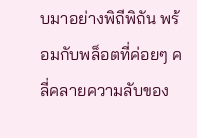บมาอย่างพิถีพิถัน พร้อมกับพล็อตที่ค่อยๆ คลี่คลายความลับของ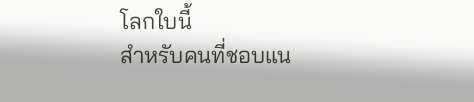โลกใบนี้
สำหรับคนที่ชอบแน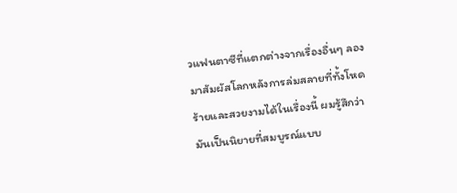วแฟนตาซีที่แตกต่างจากเรื่องอื่นๆ ลองมาสัมผัสโลกหลังการล่มสลายที่ทั้งโหดร้ายและสวยงามได้ในเรื่องนี้ ผมรู้สึกว่ามันเป็นนิยายที่สมบูรณ์แบบ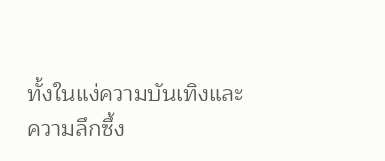ทั้งในแง่ความบันเทิงและความลึกซึ้ง